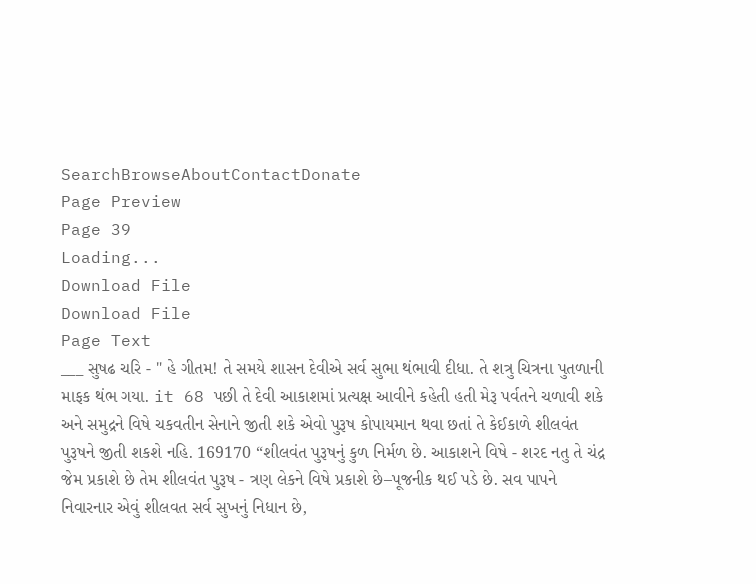SearchBrowseAboutContactDonate
Page Preview
Page 39
Loading...
Download File
Download File
Page Text
___ સુષઢ ચરિ - " હે ગીતમ! તે સમયે શાસન દેવીએ સર્વ સુભા થંભાવી દીધા. તે શત્રુ ચિત્રના પુતળાની માફક થંભ ગયા. it 68 પછી તે દેવી આકાશમાં પ્રત્યક્ષ આવીને કહેતી હતી મેરૂ પર્વતને ચળાવી શકે અને સમુદ્રને વિષે ચકવતીન સેનાને જીતી શકે એવો પુરૂષ કોપાયમાન થવા છતાં તે કેઈકાળે શીલવંત પુરૂષને જીતી શકશે નહિ. 169170 “શીલવંત પુરૂષનું કુળ નિર્મળ છે. આકાશને વિષે - શરદ નતુ તે ચંદ્ર જેમ પ્રકાશે છે તેમ શીલવંત પુરૂષ - ત્રણ લેકને વિષે પ્રકાશે છે–પૂજનીક થઈ પડે છે. સવ પાપને નિવારનાર એવું શીલવત સર્વ સુખનું નિધાન છે,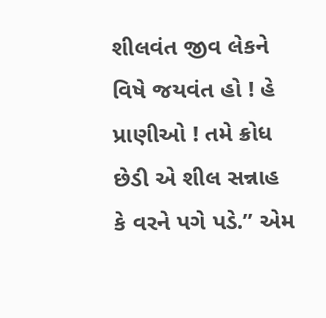શીલવંત જીવ લેકને વિષે જયવંત હો ! હે પ્રાણીઓ ! તમે ક્રોધ છેડી એ શીલ સન્નાહ કે વરને પગે પડે.” એમ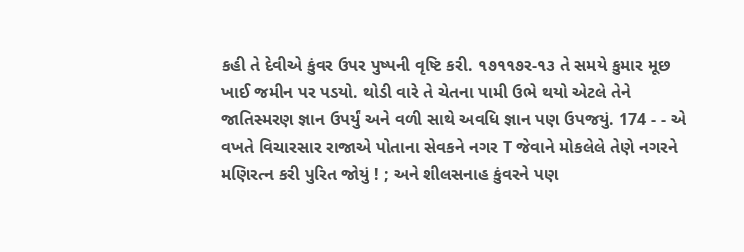કહી તે દેવીએ કુંવર ઉપર પુષ્પની વૃષ્ટિ કરી. ૧૭૧૧૭ર-૧૩ તે સમયે કુમાર મૂછ ખાઈ જમીન પર પડયો. થોડી વારે તે ચેતના પામી ઉભે થયો એટલે તેને જાતિસ્મરણ જ્ઞાન ઉપર્યું અને વળી સાથે અવધિ જ્ઞાન પણ ઉપજયું. 174 - - એ વખતે વિચારસાર રાજાએ પોતાના સેવકને નગર T જેવાને મોકલેલે તેણે નગરને મણિરત્ન કરી પુરિત જોયું ! ; અને શીલસનાહ કુંવરને પણ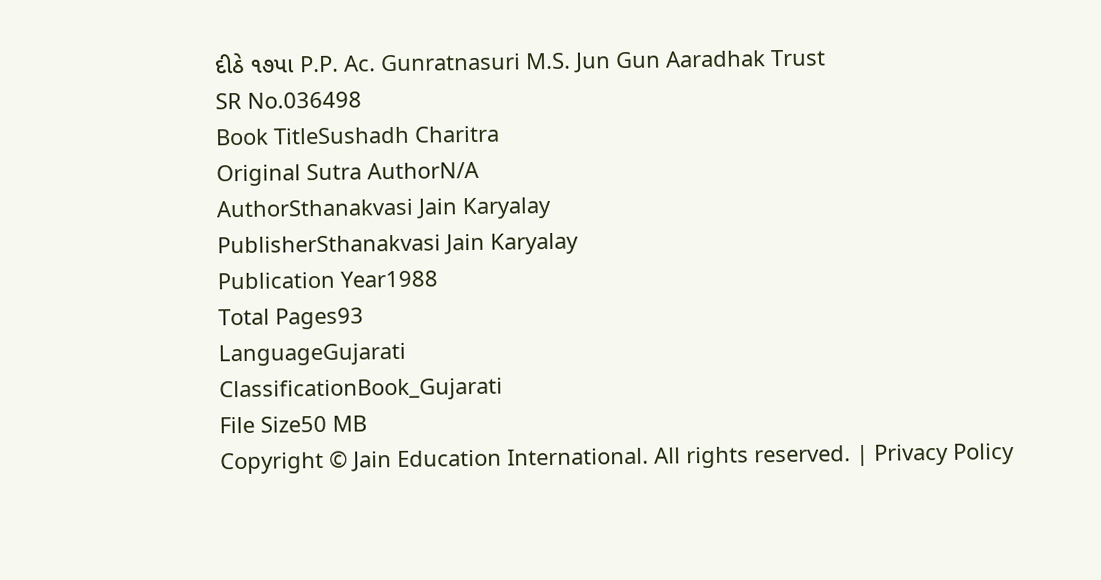દીઠે ૧૭પા P.P. Ac. Gunratnasuri M.S. Jun Gun Aaradhak Trust
SR No.036498
Book TitleSushadh Charitra
Original Sutra AuthorN/A
AuthorSthanakvasi Jain Karyalay
PublisherSthanakvasi Jain Karyalay
Publication Year1988
Total Pages93
LanguageGujarati
ClassificationBook_Gujarati
File Size50 MB
Copyright © Jain Education International. All rights reserved. | Privacy Policy